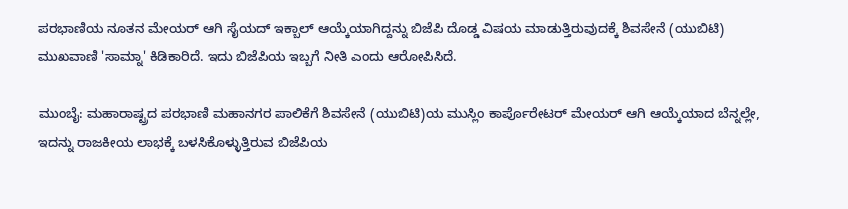ಪರಭಾಣಿಯ ನೂತನ ಮೇಯರ್ ಆಗಿ ಸೈಯದ್ ಇಕ್ಬಾಲ್ ಆಯ್ಕೆಯಾಗಿದ್ದನ್ನು ಬಿಜೆಪಿ ದೊಡ್ಡ ವಿಷಯ ಮಾಡುತ್ತಿರುವುದಕ್ಕೆ ಶಿವಸೇನೆ (ಯುಬಿಟಿ) ಮುಖವಾಣಿ 'ಸಾಮ್ನಾ' ಕಿಡಿಕಾರಿದೆ. ಇದು ಬಿಜೆಪಿಯ ಇಬ್ಬಗೆ ನೀತಿ ಎಂದು ಆರೋಪಿಸಿದೆ.

ಮುಂಬೈ: ಮಹಾರಾಷ್ಟ್ರದ ಪರಭಾಣಿ ಮಹಾನಗರ ಪಾಲಿಕೆಗೆ ಶಿವಸೇನೆ (ಯುಬಿಟಿ)ಯ ಮುಸ್ಲಿಂ ಕಾರ್ಪೊರೇಟರ್ ಮೇಯರ್ ಆಗಿ ಆಯ್ಕೆಯಾದ ಬೆನ್ನಲ್ಲೇ, ಇದನ್ನು ರಾಜಕೀಯ ಲಾಭಕ್ಕೆ ಬಳಸಿಕೊಳ್ಳುತ್ತಿರುವ ಬಿಜೆಪಿಯ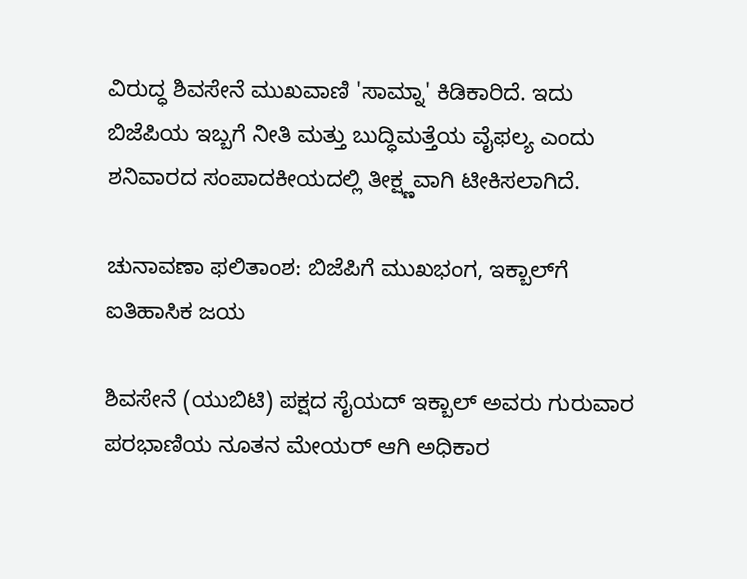ವಿರುದ್ಧ ಶಿವಸೇನೆ ಮುಖವಾಣಿ 'ಸಾಮ್ನಾ' ಕಿಡಿಕಾರಿದೆ. ಇದು ಬಿಜೆಪಿಯ ಇಬ್ಬಗೆ ನೀತಿ ಮತ್ತು ಬುದ್ಧಿಮತ್ತೆಯ ವೈಫಲ್ಯ ಎಂದು ಶನಿವಾರದ ಸಂಪಾದಕೀಯದಲ್ಲಿ ತೀಕ್ಷ್ಣವಾಗಿ ಟೀಕಿಸಲಾಗಿದೆ.

ಚುನಾವಣಾ ಫಲಿತಾಂಶ: ಬಿಜೆಪಿಗೆ ಮುಖಭಂಗ, ಇಕ್ಬಾಲ್‌ಗೆ ಐತಿಹಾಸಿಕ ಜಯ

ಶಿವಸೇನೆ (ಯುಬಿಟಿ) ಪಕ್ಷದ ಸೈಯದ್ ಇಕ್ಬಾಲ್ ಅವರು ಗುರುವಾರ ಪರಭಾಣಿಯ ನೂತನ ಮೇಯರ್ ಆಗಿ ಅಧಿಕಾರ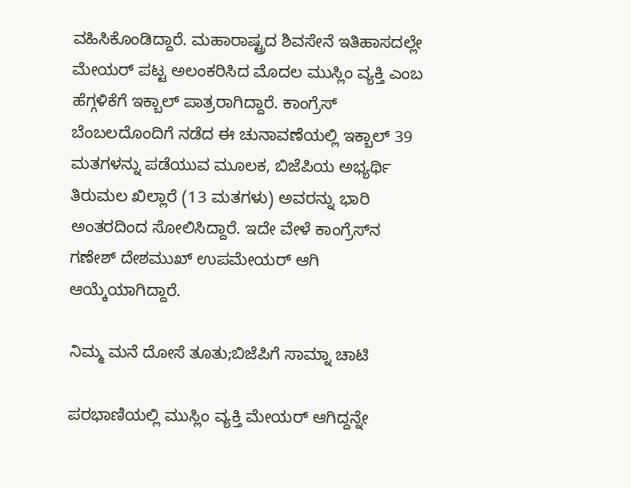ವಹಿಸಿಕೊಂಡಿದ್ದಾರೆ. ಮಹಾರಾಷ್ಟ್ರದ ಶಿವಸೇನೆ ಇತಿಹಾಸದಲ್ಲೇ ಮೇಯರ್ ಪಟ್ಟ ಅಲಂಕರಿಸಿದ ಮೊದಲ ಮುಸ್ಲಿಂ ವ್ಯಕ್ತಿ ಎಂಬ ಹೆಗ್ಗಳಿಕೆಗೆ ಇಕ್ಬಾಲ್ ಪಾತ್ರರಾಗಿದ್ದಾರೆ. ಕಾಂಗ್ರೆಸ್ ಬೆಂಬಲದೊಂದಿಗೆ ನಡೆದ ಈ ಚುನಾವಣೆಯಲ್ಲಿ ಇಕ್ಬಾಲ್ 39 ಮತಗಳನ್ನು ಪಡೆಯುವ ಮೂಲಕ, ಬಿಜೆಪಿಯ ಅಭ್ಯರ್ಥಿ ತಿರುಮಲ ಖಿಲ್ಲಾರೆ (13 ಮತಗಳು) ಅವರನ್ನು ಭಾರಿ ಅಂತರದಿಂದ ಸೋಲಿಸಿದ್ದಾರೆ. ಇದೇ ವೇಳೆ ಕಾಂಗ್ರೆಸ್‌ನ ಗಣೇಶ್ ದೇಶಮುಖ್ ಉಪಮೇಯರ್ ಆಗಿ ಆಯ್ಕೆಯಾಗಿದ್ದಾರೆ.

ನಿಮ್ಮ ಮನೆ ದೋಸೆ ತೂತು;ಬಿಜೆಪಿಗೆ ಸಾಮ್ನಾ ಚಾಟಿ

ಪರಭಾಣಿಯಲ್ಲಿ ಮುಸ್ಲಿಂ ವ್ಯಕ್ತಿ ಮೇಯರ್ ಆಗಿದ್ದನ್ನೇ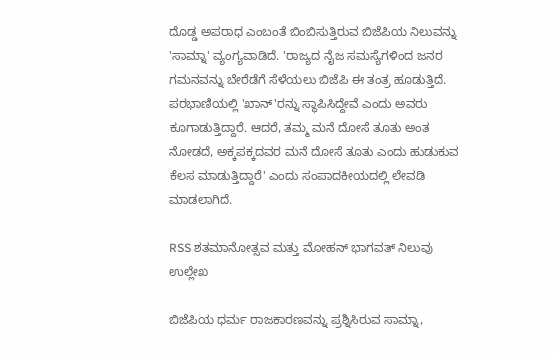ದೊಡ್ಡ ಅಪರಾಧ ಎಂಬಂತೆ ಬಿಂಬಿಸುತ್ತಿರುವ ಬಿಜೆಪಿಯ ನಿಲುವನ್ನು 'ಸಾಮ್ನಾ' ವ್ಯಂಗ್ಯವಾಡಿದೆ. 'ರಾಜ್ಯದ ನೈಜ ಸಮಸ್ಯೆಗಳಿಂದ ಜನರ ಗಮನವನ್ನು ಬೇರೆಡೆಗೆ ಸೆಳೆಯಲು ಬಿಜೆಪಿ ಈ ತಂತ್ರ ಹೂಡುತ್ತಿದೆ. ಪರಭಾಣಿಯಲ್ಲಿ 'ಖಾನ್'ರನ್ನು ಸ್ಥಾಪಿಸಿದ್ದೇವೆ ಎಂದು ಅವರು ಕೂಗಾಡುತ್ತಿದ್ದಾರೆ. ಆದರೆ, ತಮ್ಮ ಮನೆ ದೋಸೆ ತೂತು ಅಂತ ನೋಡದೆ, ಅಕ್ಕಪಕ್ಕದವರ ಮನೆ ದೋಸೆ ತೂತು ಎಂದು ಹುಡುಕುವ ಕೆಲಸ ಮಾಡುತ್ತಿದ್ದಾರೆ' ಎಂದು ಸಂಪಾದಕೀಯದಲ್ಲಿ ಲೇವಡಿ ಮಾಡಲಾಗಿದೆ.

RSS ಶತಮಾನೋತ್ಸವ ಮತ್ತು ಮೋಹನ್ ಭಾಗವತ್ ನಿಲುವು ಉಲ್ಲೇಖ

ಬಿಜೆಪಿಯ ಧರ್ಮ ರಾಜಕಾರಣವನ್ನು ಪ್ರಶ್ನಿಸಿರುವ ಸಾಮ್ನಾ,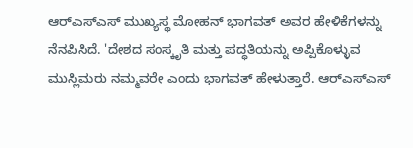ಆರ್‌ಎಸ್‌ಎಸ್‌ ಮುಖ್ಯಸ್ಥ ಮೋಹನ್ ಭಾಗವತ್ ಅವರ ಹೇಳಿಕೆಗಳನ್ನು ನೆನಪಿಸಿದೆ. 'ದೇಶದ ಸಂಸ್ಕೃತಿ ಮತ್ತು ಪದ್ಧತಿಯನ್ನು ಅಪ್ಪಿಕೊಳ್ಳುವ ಮುಸ್ಲಿಮರು ನಮ್ಮವರೇ ಎಂದು ಭಾಗವತ್ ಹೇಳುತ್ತಾರೆ. ಆರ್‌ಎಸ್‌ಎಸ್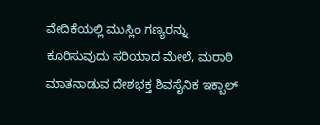ವೇದಿಕೆಯಲ್ಲಿ ಮುಸ್ಲಿಂ ಗಣ್ಯರನ್ನು ಕೂರಿಸುವುದು ಸರಿಯಾದ ಮೇಲೆ, ಮರಾಠಿ ಮಾತನಾಡುವ ದೇಶಭಕ್ತ ಶಿವಸೈನಿಕ ಇಕ್ಬಾಲ್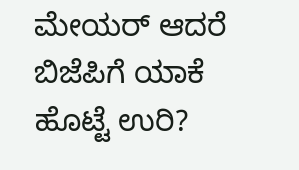ಮೇಯರ್ ಆದರೆ ಬಿಜೆಪಿಗೆ ಯಾಕೆ ಹೊಟ್ಟೆ ಉರಿ?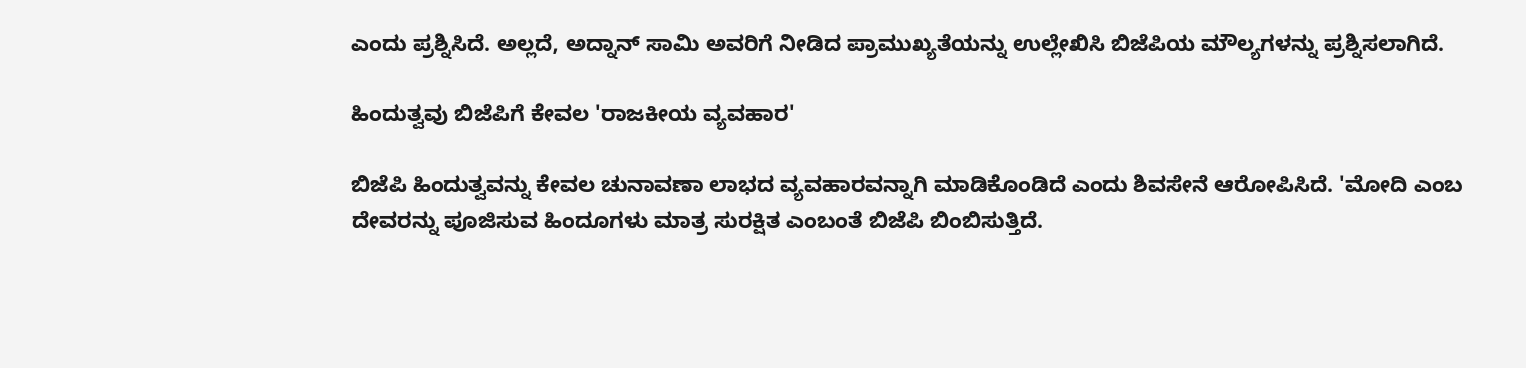ಎಂದು ಪ್ರಶ್ನಿಸಿದೆ. ಅಲ್ಲದೆ, ಅದ್ನಾನ್ ಸಾಮಿ ಅವರಿಗೆ ನೀಡಿದ ಪ್ರಾಮುಖ್ಯತೆಯನ್ನು ಉಲ್ಲೇಖಿಸಿ ಬಿಜೆಪಿಯ ಮೌಲ್ಯಗಳನ್ನು ಪ್ರಶ್ನಿಸಲಾಗಿದೆ.

ಹಿಂದುತ್ವವು ಬಿಜೆಪಿಗೆ ಕೇವಲ 'ರಾಜಕೀಯ ವ್ಯವಹಾರ'

ಬಿಜೆಪಿ ಹಿಂದುತ್ವವನ್ನು ಕೇವಲ ಚುನಾವಣಾ ಲಾಭದ ವ್ಯವಹಾರವನ್ನಾಗಿ ಮಾಡಿಕೊಂಡಿದೆ ಎಂದು ಶಿವಸೇನೆ ಆರೋಪಿಸಿದೆ. 'ಮೋದಿ ಎಂಬ ದೇವರನ್ನು ಪೂಜಿಸುವ ಹಿಂದೂಗಳು ಮಾತ್ರ ಸುರಕ್ಷಿತ ಎಂಬಂತೆ ಬಿಜೆಪಿ ಬಿಂಬಿಸುತ್ತಿದೆ.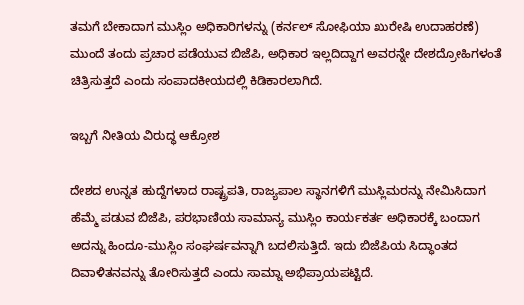ತಮಗೆ ಬೇಕಾದಾಗ ಮುಸ್ಲಿಂ ಅಧಿಕಾರಿಗಳನ್ನು (ಕರ್ನಲ್ ಸೋಫಿಯಾ ಖುರೇಷಿ ಉದಾಹರಣೆ) ಮುಂದೆ ತಂದು ಪ್ರಚಾರ ಪಡೆಯುವ ಬಿಜೆಪಿ, ಅಧಿಕಾರ ಇಲ್ಲದಿದ್ದಾಗ ಅವರನ್ನೇ ದೇಶದ್ರೋಹಿಗಳಂತೆ ಚಿತ್ರಿಸುತ್ತದೆ ಎಂದು ಸಂಪಾದಕೀಯದಲ್ಲಿ ಕಿಡಿಕಾರಲಾಗಿದೆ.

ಇಬ್ಬಗೆ ನೀತಿಯ ವಿರುದ್ಧ ಆಕ್ರೋಶ

ದೇಶದ ಉನ್ನತ ಹುದ್ದೆಗಳಾದ ರಾಷ್ಟ್ರಪತಿ, ರಾಜ್ಯಪಾಲ ಸ್ಥಾನಗಳಿಗೆ ಮುಸ್ಲಿಮರನ್ನು ನೇಮಿಸಿದಾಗ ಹೆಮ್ಮೆ ಪಡುವ ಬಿಜೆಪಿ, ಪರಭಾಣಿಯ ಸಾಮಾನ್ಯ ಮುಸ್ಲಿಂ ಕಾರ್ಯಕರ್ತ ಅಧಿಕಾರಕ್ಕೆ ಬಂದಾಗ ಅದನ್ನು ಹಿಂದೂ-ಮುಸ್ಲಿಂ ಸಂಘರ್ಷವನ್ನಾಗಿ ಬದಲಿಸುತ್ತಿದೆ. ಇದು ಬಿಜೆಪಿಯ ಸಿದ್ಧಾಂತದ ದಿವಾಳಿತನವನ್ನು ತೋರಿಸುತ್ತದೆ ಎಂದು ಸಾಮ್ನಾ ಅಭಿಪ್ರಾಯಪಟ್ಟಿದೆ.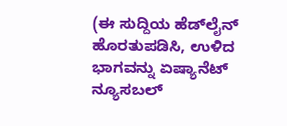(ಈ ಸುದ್ದಿಯ ಹೆಡ್‌ಲೈನ್ ಹೊರತುಪಡಿಸಿ, ಉಳಿದ ಭಾಗವನ್ನು ಏಷ್ಯಾನೆಟ್ ನ್ಯೂಸಬಲ್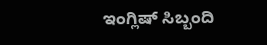ಇಂಗ್ಲಿಷ್ ಸಿಬ್ಬಂದಿ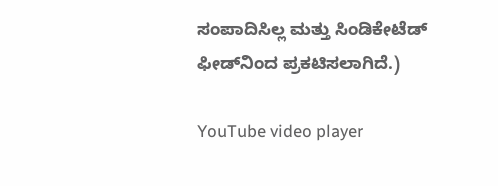ಸಂಪಾದಿಸಿಲ್ಲ ಮತ್ತು ಸಿಂಡಿಕೇಟೆಡ್ ಫೀಡ್‌ನಿಂದ ಪ್ರಕಟಿಸಲಾಗಿದೆ.)

YouTube video player